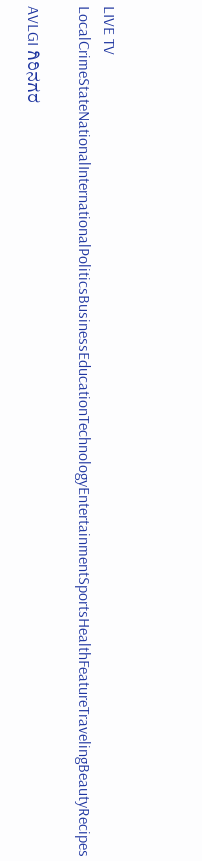LIVE TV LocalCrimeStateNationalInternationalPoliticsBusinessEducationTechnologyEntertainmentSportsHealthFeatureTravelingBeautyRecipes

AVLGI ಗಿರಿನಗರ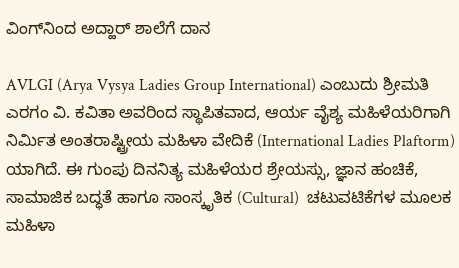ವಿಂಗ್‌ನಿಂದ ಅದ್ಹಾರ್ ಶಾಲೆಗೆ ದಾನ

AVLGI (Arya Vysya Ladies Group International) ಎಂಬುದು ಶ್ರೀಮತಿ ಎರಗಂ ವಿ. ಕವಿತಾ ಅವರಿಂದ ಸ್ಥಾಪಿತವಾದ, ಆರ್ಯ ವೈಶ್ಯ ಮಹಿಳೆಯರಿಗಾಗಿ ನಿರ್ಮಿತ ಅಂತರಾಷ್ಟ್ರೀಯ ಮಹಿಳಾ ವೇದಿಕೆ (International Ladies Plaftorm) ಯಾಗಿದೆ. ಈ ಗುಂಪು ದಿನನಿತ್ಯ ಮಹಿಳೆಯರ ಶ್ರೇಯಸ್ಸು, ಜ್ಞಾನ ಹಂಚಿಕೆ, ಸಾಮಾಜಿಕ ಬದ್ಧತೆ ಹಾಗೂ ಸಾಂಸ್ಕೃತಿಕ (Cultural)  ಚಟುವಟಿಕೆಗಳ ಮೂಲಕ ಮಹಿಳಾ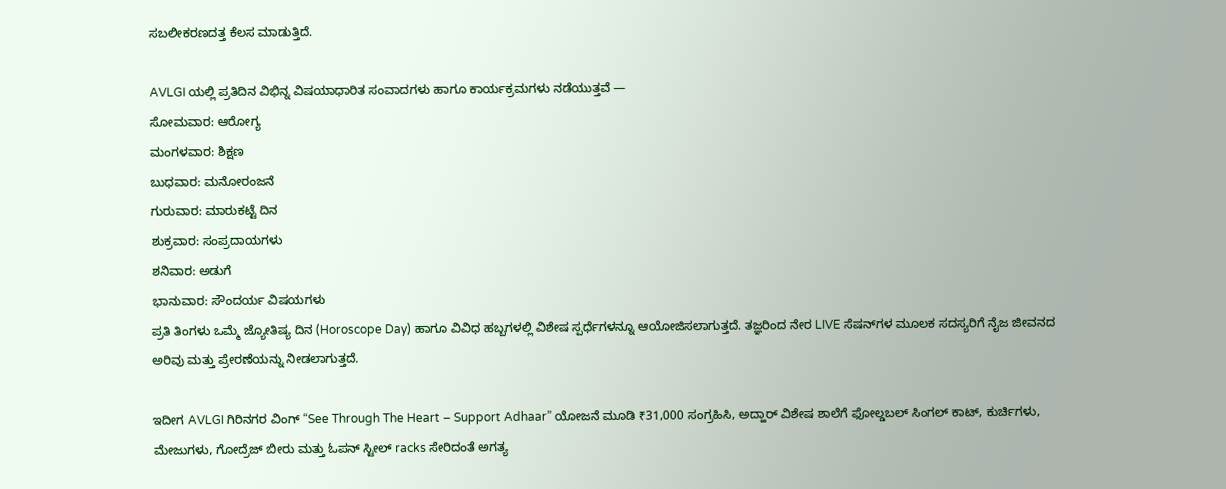ಸಬಲೀಕರಣದತ್ತ ಕೆಲಸ ಮಾಡುತ್ತಿದೆ.

AVLGI ಯಲ್ಲಿ ಪ್ರತಿದಿನ ವಿಭಿನ್ನ ವಿಷಯಾಧಾರಿತ ಸಂವಾದಗಳು ಹಾಗೂ ಕಾರ್ಯಕ್ರಮಗಳು ನಡೆಯುತ್ತವೆ —
ಸೋಮವಾರ: ಆರೋಗ್ಯ
ಮಂಗಳವಾರ: ಶಿಕ್ಷಣ
ಬುಧವಾರ: ಮನೋರಂಜನೆ
ಗುರುವಾರ: ಮಾರುಕಟ್ಟೆ ದಿನ
ಶುಕ್ರವಾರ: ಸಂಪ್ರದಾಯಗಳು
ಶನಿವಾರ: ಅಡುಗೆ
ಭಾನುವಾರ: ಸೌಂದರ್ಯ ವಿಷಯಗಳು
ಪ್ರತಿ ತಿಂಗಳು ಒಮ್ಮೆ ಜ್ಯೋತಿಷ್ಯ ದಿನ (Horoscope Day) ಹಾಗೂ ವಿವಿಧ ಹಬ್ಬಗಳಲ್ಲಿ ವಿಶೇಷ ಸ್ಪರ್ಧೆಗಳನ್ನೂ ಆಯೋಜಿಸಲಾಗುತ್ತದೆ. ತಜ್ಞರಿಂದ ನೇರ LIVE ಸೆಷನ್‌ಗಳ ಮೂಲಕ ಸದಸ್ಯರಿಗೆ ನೈಜ ಜೀವನದ ಅರಿವು ಮತ್ತು ಪ್ರೇರಣೆಯನ್ನು ನೀಡಲಾಗುತ್ತದೆ.

ಇದೀಗ AVLGI ಗಿರಿನಗರ ವಿಂಗ್ “See Through The Heart – Support Adhaar” ಯೋಜನೆ ಮೂಡಿ ₹31,000 ಸಂಗ್ರಹಿಸಿ, ಅದ್ಹಾರ್ ವಿಶೇಷ ಶಾಲೆಗೆ ಫೋಲ್ಡಬಲ್ ಸಿಂಗಲ್ ಕಾಟ್, ಕುರ್ಚಿಗಳು, ಮೇಜುಗಳು, ಗೋದ್ರೆಜ್ ಬೀರು ಮತ್ತು ಓಪನ್ ಸ್ಟೀಲ್ racks ಸೇರಿದಂತೆ ಅಗತ್ಯ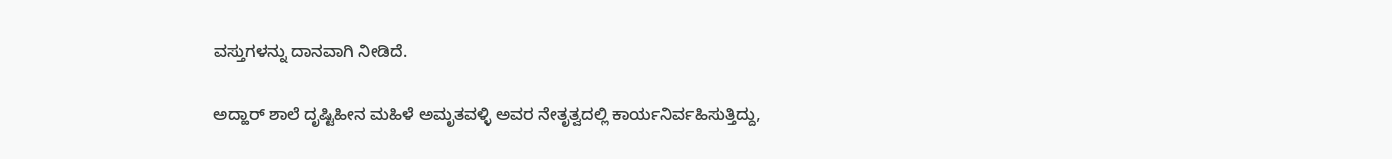ವಸ್ತುಗಳನ್ನು ದಾನವಾಗಿ ನೀಡಿದೆ.

ಅದ್ಹಾರ್ ಶಾಲೆ ದೃಷ್ಟಿಹೀನ ಮಹಿಳೆ ಅಮೃತವಳ್ಳಿ ಅವರ ನೇತೃತ್ವದಲ್ಲಿ ಕಾರ್ಯನಿರ್ವಹಿಸುತ್ತಿದ್ದು,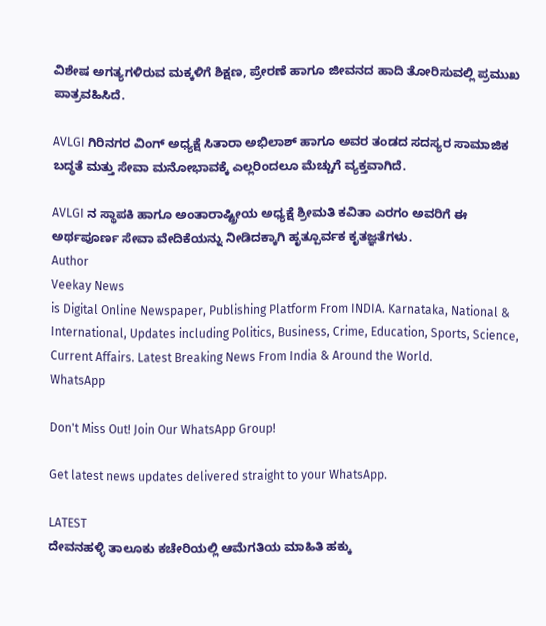ವಿಶೇಷ ಅಗತ್ಯಗಳಿರುವ ಮಕ್ಕಳಿಗೆ ಶಿಕ್ಷಣ, ಪ್ರೇರಣೆ ಹಾಗೂ ಜೀವನದ ಹಾದಿ ತೋರಿಸುವಲ್ಲಿ ಪ್ರಮುಖ ಪಾತ್ರವಹಿಸಿದೆ.

AVLGI ಗಿರಿನಗರ ವಿಂಗ್ ಅಧ್ಯಕ್ಷೆ ಸಿತಾರಾ ಅಭಿಲಾಶ್ ಹಾಗೂ ಅವರ ತಂಡದ ಸದಸ್ಯರ ಸಾಮಾಜಿಕ ಬದ್ಧತೆ ಮತ್ತು ಸೇವಾ ಮನೋಭಾವಕ್ಕೆ ಎಲ್ಲರಿಂದಲೂ ಮೆಚ್ಚುಗೆ ವ್ಯಕ್ತವಾಗಿದೆ.

AVLGI ನ ಸ್ಥಾಪಕಿ ಹಾಗೂ ಅಂತಾರಾಷ್ಟ್ರೀಯ ಅಧ್ಯಕ್ಷೆ ಶ್ರೀಮತಿ ಕವಿತಾ ಎರಗಂ ಅವರಿಗೆ ಈ ಅರ್ಥಪೂರ್ಣ ಸೇವಾ ವೇದಿಕೆಯನ್ನು ನೀಡಿದಕ್ಕಾಗಿ ಹೃತ್ಪೂರ್ವಕ ಕೃತಜ್ಞತೆಗಳು.
Author
Veekay News
is Digital Online Newspaper, Publishing Platform From INDIA. Karnataka, National & International, Updates including Politics, Business, Crime, Education, Sports, Science, Current Affairs. Latest Breaking News From India & Around the World.
WhatsApp

Don't Miss Out! Join Our WhatsApp Group!

Get latest news updates delivered straight to your WhatsApp.

LATEST
ದೇವನಹಳ್ಳಿ ತಾಲೂಕು ಕಚೇರಿಯಲ್ಲಿ ಆಮೆಗತಿಯ ಮಾಹಿತಿ ಹಕ್ಕು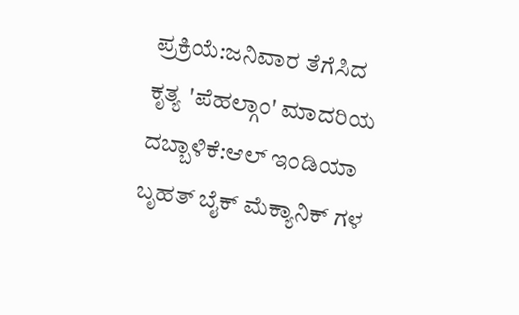ಪ್ರಕ್ರಿಯೆ:ಜನಿವಾರ ತೆಗೆಸಿದ ಕೃತ್ಯ 'ಪೆಹಲ್ಗಾಂ' ಮಾದರಿಯ ದಬ್ಬಾಳಿಕೆ:ಆಲ್ ಇಂಡಿಯಾ ಬೃಹತ್ ಬೈಕ್ ಮೆಕ್ಯಾನಿಕ್ ಗಳ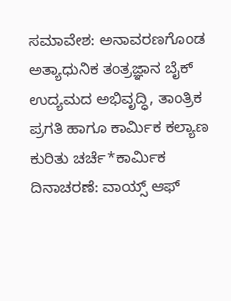ಸಮಾವೇಶ: ಅನಾವರಣಗೊಂಡ ಅತ್ಯಾಧುನಿಕ ತಂತ್ರಜ್ಞಾನ ಬೈಕ್ ಉದ್ಯಮದ ಅಭಿವೃದ್ಧಿ, ತಾಂತ್ರಿಕ ಪ್ರಗತಿ ಹಾಗೂ ಕಾರ್ಮಿಕ ಕಲ್ಯಾಣ ಕುರಿತು ಚರ್ಚೆ*ಕಾರ್ಮಿಕ ದಿನಾಚರಣೆ: ವಾಯ್ಸ್ ಆಫ್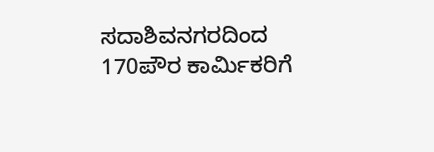ಸದಾಶಿವನಗರದಿಂದ 170ಪೌರ ಕಾರ್ಮಿಕರಿಗೆ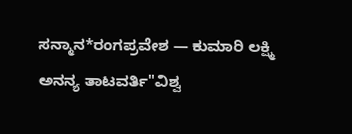ಸನ್ಮಾನ*ರಂಗಪ್ರವೇಶ — ಕುಮಾರಿ ಲಕ್ಷ್ಮಿ ಅನನ್ಯ ತಾಟವರ್ತಿ"ವಿಶ್ವ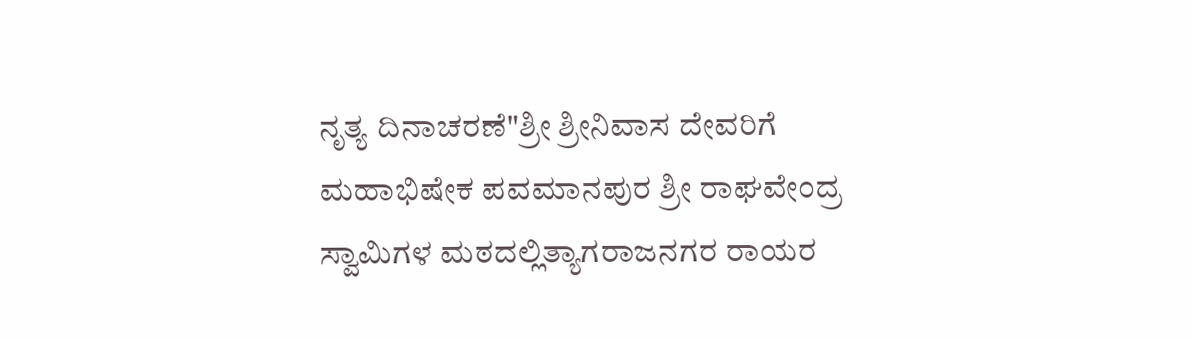ನೃತ್ಯ ದಿನಾಚರಣೆ"ಶ್ರೀ ಶ್ರೀನಿವಾಸ ದೇವರಿಗೆ ಮಹಾಭಿಷೇಕ ಪವಮಾನಪುರ ಶ್ರೀ ರಾಘವೇಂದ್ರ ಸ್ವಾಮಿಗಳ ಮಠದಲ್ಲಿತ್ಯಾಗರಾಜನಗರ ರಾಯರ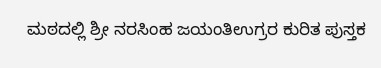ಮಠದಲ್ಲಿ ಶ್ರೀ ನರಸಿಂಹ ಜಯಂತಿಉಗ್ರರ ಕುರಿತ ಪುಸ್ತಕ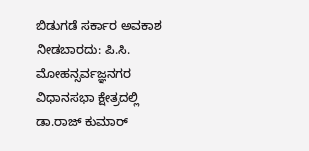ಬಿಡುಗಡೆ ಸರ್ಕಾರ ಅವಕಾಶ ನೀಡಬಾರದು: ಪಿ.ಸಿ. ಮೋಹನ್ಸರ್ವಜ್ಞನಗರ ವಿಧಾನಸಭಾ ಕ್ಷೇತ್ರದಲ್ಲಿ ಡಾ.ರಾಜ್ ಕುಮಾರ್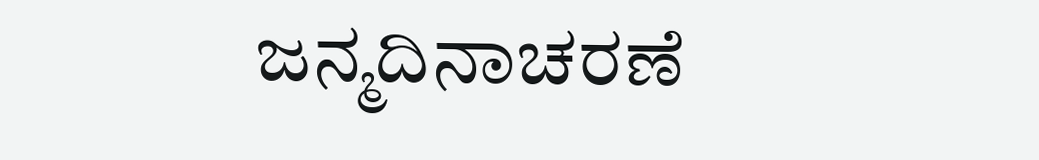ಜನ್ಮದಿನಾಚರಣೆ